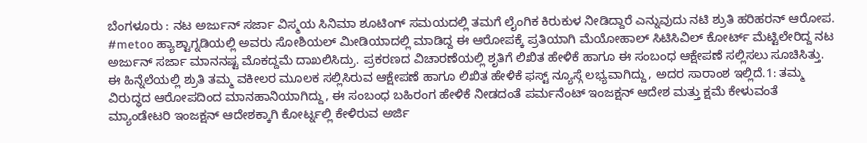ಬೆಂಗಳೂರು : ನಟ ಅರ್ಜುನ್ ಸರ್ಜಾ ವಿಸ್ಮಯ ಸಿನಿಮಾ ಶೂಟಿಂಗ್ ಸಮಯದಲ್ಲಿ ತಮಗೆ ಲೈಂಗಿಕ ಕಿರುಕುಳ ನೀಡಿದ್ದಾರೆ ಎನ್ನುವುದು ನಟಿ ಶ್ರುತಿ ಹರಿಹರನ್ ಆರೋಪ. #metoo ಹ್ಯಾಶ್ಟಾಗ್ನಡಿಯಲ್ಲಿ ಅವರು ಸೋಶಿಯಲ್ ಮೀಡಿಯಾದಲ್ಲಿ ಮಾಡಿದ್ದ ಈ ಆರೋಪಕ್ಕೆ ಪ್ರತಿಯಾಗಿ ಮೆಯೋಹಾಲ್ ಸಿಟಿಸಿವಿಲ್ ಕೋರ್ಟ್ ಮೆಟ್ಟಿಲೇರಿದ್ದ ನಟ ಅರ್ಜುನ್ ಸರ್ಜಾ ಮಾನನಷ್ಟ ಮೊಕದ್ದಮೆ ದಾಖಲಿಸಿದ್ರು. ಪ್ರಕರಣದ ವಿಚಾರಣೆಯಲ್ಲಿ ಶೃತಿಗೆ ಲಿಖಿತ ಹೇಳಿಕೆ ಹಾಗೂ ಈ ಸಂಬಂಧ ಆಕ್ಷೇಪಣೆ ಸಲ್ಲಿಸಲು ಸೂಚಿಸಿತ್ತು. ಈ ಹಿನ್ನೆಲೆಯಲ್ಲಿ ಶ್ರುತಿ ತಮ್ಮ ವಕೀಲರ ಮೂಲಕ ಸಲ್ಲಿಸಿರುವ ಆಕ್ಷೇಪಣೆ ಹಾಗೂ ಲಿಖಿತ ಹೇಳಿಕೆ ಫಸ್ಟ್ ನ್ಯೂಸ್ಗೆ ಲಭ್ಯವಾಗಿದ್ದು, ಅದರ ಸಾರಾಂಶ ಇಲ್ಲಿದೆ.1: ತಮ್ಮ ವಿರುದ್ಧದ ಆರೋಪದಿಂದ ಮಾನಹಾನಿಯಾಗಿದ್ದು, ಈ ಸಂಬಂಧ ಬಹಿರಂಗ ಹೇಳಿಕೆ ನೀಡದಂತೆ ಪರ್ಮನೆಂಟ್ ಇಂಜಕ್ಷನ್ ಆದೇಶ ಮತ್ತು ಕ್ಷಮೆ ಕೇಳುವಂತೆ ಮ್ಯಾಂಡೇಟರಿ ಇಂಜಕ್ಷನ್ ಆದೇಶಕ್ಕಾಗಿ ಕೋರ್ಟ್ನಲ್ಲಿ ಕೇಳಿರುವ ಅರ್ಜಿ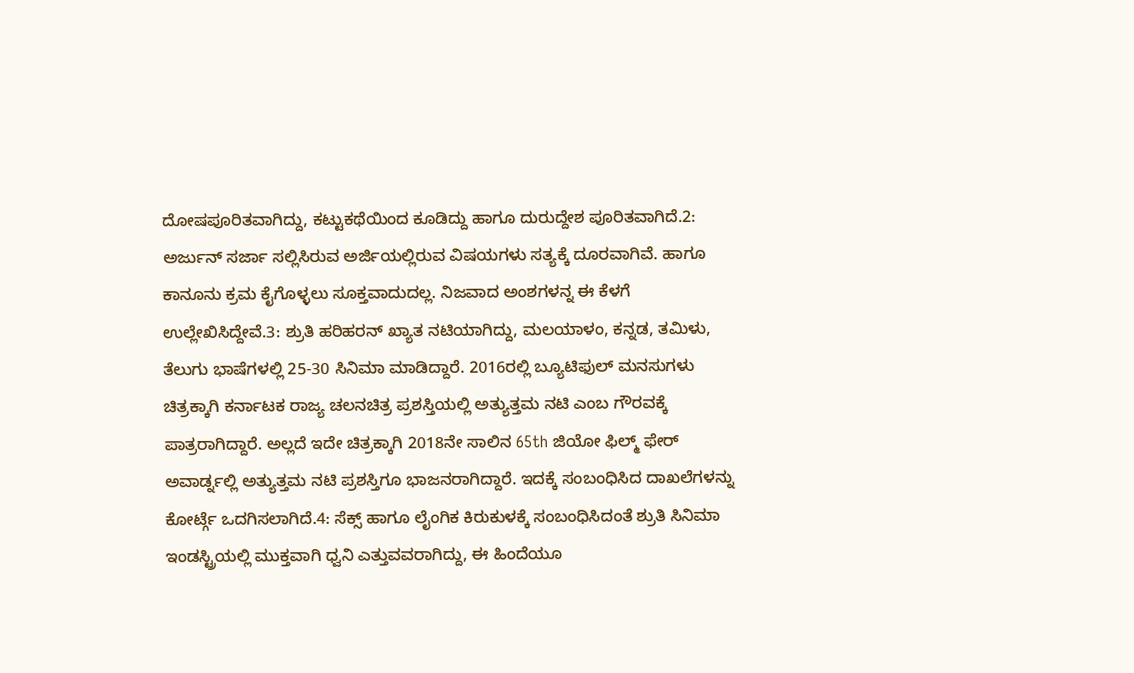ದೋಷಪೂರಿತವಾಗಿದ್ದು, ಕಟ್ಟುಕಥೆಯಿಂದ ಕೂಡಿದ್ದು ಹಾಗೂ ದುರುದ್ದೇಶ ಪೂರಿತವಾಗಿದೆ.2: ಅರ್ಜುನ್ ಸರ್ಜಾ ಸಲ್ಲಿಸಿರುವ ಅರ್ಜಿಯಲ್ಲಿರುವ ವಿಷಯಗಳು ಸತ್ಯಕ್ಕೆ ದೂರವಾಗಿವೆ. ಹಾಗೂ ಕಾನೂನು ಕ್ರಮ ಕೈಗೊಳ್ಳಲು ಸೂಕ್ತವಾದುದಲ್ಲ. ನಿಜವಾದ ಅಂಶಗಳನ್ನ ಈ ಕೆಳಗೆ ಉಲ್ಲೇಖಿಸಿದ್ದೇವೆ.3: ಶ್ರುತಿ ಹರಿಹರನ್ ಖ್ಯಾತ ನಟಿಯಾಗಿದ್ದು, ಮಲಯಾಳಂ, ಕನ್ನಡ, ತಮಿಳು, ತೆಲುಗು ಭಾಷೆಗಳಲ್ಲಿ 25-30 ಸಿನಿಮಾ ಮಾಡಿದ್ದಾರೆ. 2016ರಲ್ಲಿ ಬ್ಯೂಟಿಫುಲ್ ಮನಸುಗಳು ಚಿತ್ರಕ್ಕಾಗಿ ಕರ್ನಾಟಕ ರಾಜ್ಯ ಚಲನಚಿತ್ರ ಪ್ರಶಸ್ತಿಯಲ್ಲಿ ಅತ್ಯುತ್ತಮ ನಟಿ ಎಂಬ ಗೌರವಕ್ಕೆ ಪಾತ್ರರಾಗಿದ್ದಾರೆ. ಅಲ್ಲದೆ ಇದೇ ಚಿತ್ರಕ್ಕಾಗಿ 2018ನೇ ಸಾಲಿನ 65th ಜಿಯೋ ಫಿಲ್ಮ್ ಫೇರ್ ಅವಾರ್ಡ್ನಲ್ಲಿ ಅತ್ಯುತ್ತಮ ನಟಿ ಪ್ರಶಸ್ತಿಗೂ ಭಾಜನರಾಗಿದ್ದಾರೆ. ಇದಕ್ಕೆ ಸಂಬಂಧಿಸಿದ ದಾಖಲೆಗಳನ್ನು ಕೋರ್ಟ್ಗೆ ಒದಗಿಸಲಾಗಿದೆ.4: ಸೆಕ್ಸ್ ಹಾಗೂ ಲೈಂಗಿಕ ಕಿರುಕುಳಕ್ಕೆ ಸಂಬಂಧಿಸಿದಂತೆ ಶ್ರುತಿ ಸಿನಿಮಾ ಇಂಡಸ್ಟ್ರಿಯಲ್ಲಿ ಮುಕ್ತವಾಗಿ ಧ್ವನಿ ಎತ್ತುವವರಾಗಿದ್ದು, ಈ ಹಿಂದೆಯೂ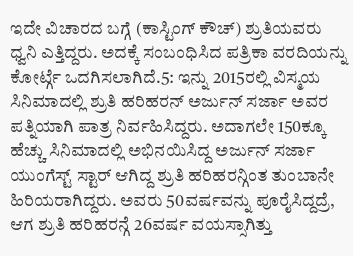ಇದೇ ವಿಚಾರದ ಬಗ್ಗೆ (ಕಾಸ್ಟಿಂಗ್ ಕೌಚ್) ಶ್ರುತಿಯವರು ಧ್ವನಿ ಎತ್ತಿದ್ದರು. ಅದಕ್ಕೆ ಸಂಬಂಧಿಸಿದ ಪತ್ರಿಕಾ ವರದಿಯನ್ನು ಕೋರ್ಟ್ಗೆ ಒದಗಿಸಲಾಗಿದೆ.5: ಇನ್ನು 2015ರಲ್ಲಿ ವಿಸ್ಮಯ ಸಿನಿಮಾದಲ್ಲಿ ಶ್ರುತಿ ಹರಿಹರನ್ ಅರ್ಜುನ್ ಸರ್ಜಾ ಅವರ ಪತ್ನಿಯಾಗಿ ಪಾತ್ರ ನಿರ್ವಹಿಸಿದ್ದರು. ಅದಾಗಲೇ 150ಕ್ಕೂ ಹೆಚ್ಚು ಸಿನಿಮಾದಲ್ಲಿ ಅಭಿನಯಿಸಿದ್ದ ಅರ್ಜುನ್ ಸರ್ಜಾ ಯುಂಗೆಸ್ಟ್ ಸ್ಟಾರ್ ಆಗಿದ್ದ ಶ್ರುತಿ ಹರಿಹರನ್ಗಿಂತ ತುಂಬಾನೇ ಹಿರಿಯರಾಗಿದ್ದರು. ಅವರು 50ವರ್ಷವನ್ನು ಪೂರೈಸಿದ್ದದ್ರೆ, ಆಗ ಶ್ರುತಿ ಹರಿಹರನ್ಗೆ 26ವರ್ಷ ವಯಸ್ಸಾಗಿತ್ತು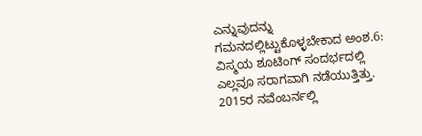ಎನ್ನುವುದನ್ನು ಗಮನದಲ್ಲಿಟ್ಟುಕೊಳ್ಳಬೇಕಾದ ಅಂಶ.6: ವಿಸ್ಮಯ ಶೂಟಿಂಗ್ ಸಂದರ್ಭದಲ್ಲಿ ಎಲ್ಲವೂ ಸರಾಗವಾಗಿ ನಡೆಯುತ್ತಿತ್ತು. 2015ರ ನವೆಂಬರ್ನಲ್ಲಿ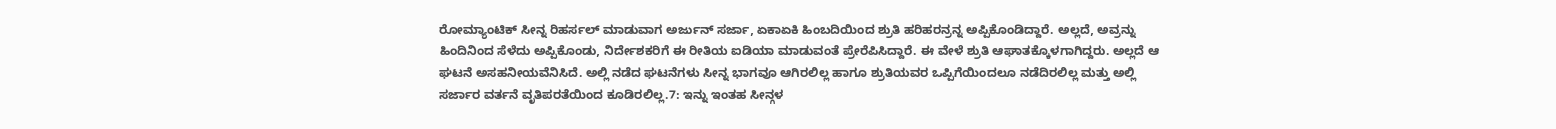ರೋಮ್ಯಾಂಟಿಕ್ ಸೀನ್ನ ರಿಹರ್ಸಲ್ ಮಾಡುವಾಗ ಅರ್ಜುನ್ ಸರ್ಜಾ, ಏಕಾಏಕಿ ಹಿಂಬದಿಯಿಂದ ಶ್ರುತಿ ಹರಿಹರನ್ರನ್ನ ಅಪ್ಪಿಕೊಂಡಿದ್ದಾರೆ. ಅಲ್ಲದೆ, ಅವ್ರನ್ನು ಹಿಂದಿನಿಂದ ಸೆಳೆದು ಅಪ್ಪಿಕೊಂಡು, ನಿರ್ದೇಶಕರಿಗೆ ಈ ರೀತಿಯ ಐಡಿಯಾ ಮಾಡುವಂತೆ ಪ್ರೇರೆಪಿಸಿದ್ದಾರೆ. ಈ ವೇಳೆ ಶ್ರುತಿ ಆಘಾತಕ್ಕೊಳಗಾಗಿದ್ದರು. ಅಲ್ಲದೆ ಆ ಘಟನೆ ಅಸಹನೀಯವೆನಿಸಿದೆ. ಅಲ್ಲಿ ನಡೆದ ಘಟನೆಗಳು ಸೀನ್ನ ಭಾಗವೂ ಆಗಿರಲಿಲ್ಲ ಹಾಗೂ ಶ್ರುತಿಯವರ ಒಪ್ಪಿಗೆಯಿಂದಲೂ ನಡೆದಿರಲಿಲ್ಲ ಮತ್ತು ಅಲ್ಲಿ ಸರ್ಜಾರ ವರ್ತನೆ ವೃತಿಪರತೆಯಿಂದ ಕೂಡಿರಲಿಲ್ಲ.7: ಇನ್ನು ಇಂತಹ ಸೀನ್ಗಳ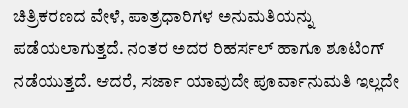ಚಿತ್ರಿಕರಣದ ವೇಳೆ, ಪಾತ್ರಧಾರಿಗಳ ಅನುಮತಿಯನ್ನು ಪಡೆಯಲಾಗುತ್ತದೆ. ನಂತರ ಅದರ ರಿಹರ್ಸಲ್ ಹಾಗೂ ಶೂಟಿಂಗ್ ನಡೆಯುತ್ತದೆ. ಆದರೆ, ಸರ್ಜಾ ಯಾವುದೇ ಪೂರ್ವಾನುಮತಿ ಇಲ್ಲದೇ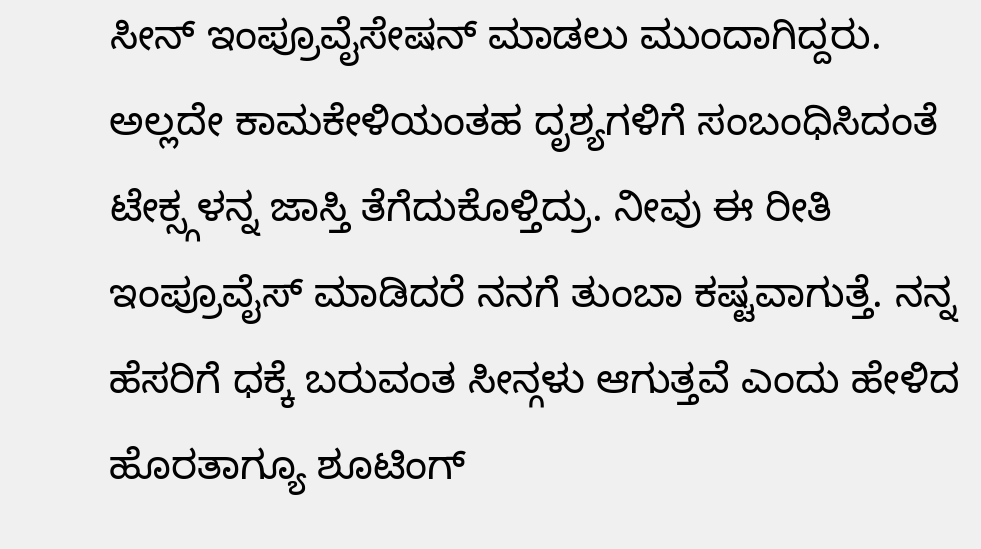ಸೀನ್ ಇಂಪ್ರೂವೈಸೇಷನ್ ಮಾಡಲು ಮುಂದಾಗಿದ್ದರು. ಅಲ್ಲದೇ ಕಾಮಕೇಳಿಯಂತಹ ದೃಶ್ಯಗಳಿಗೆ ಸಂಬಂಧಿಸಿದಂತೆ ಟೇಕ್ಸ್ಗಳನ್ನ ಜಾಸ್ತಿ ತೆಗೆದುಕೊಳ್ತಿದ್ರು. ನೀವು ಈ ರೀತಿ ಇಂಪ್ರೂವೈಸ್ ಮಾಡಿದರೆ ನನಗೆ ತುಂಬಾ ಕಷ್ಟವಾಗುತ್ತೆ. ನನ್ನ ಹೆಸರಿಗೆ ಧಕ್ಕೆ ಬರುವಂತ ಸೀನ್ಗಳು ಆಗುತ್ತವೆ ಎಂದು ಹೇಳಿದ ಹೊರತಾಗ್ಯೂ ಶೂಟಿಂಗ್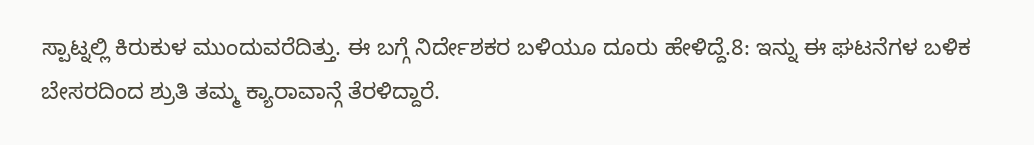ಸ್ಪಾಟ್ನಲ್ಲಿ ಕಿರುಕುಳ ಮುಂದುವರೆದಿತ್ತು. ಈ ಬಗ್ಗೆ ನಿರ್ದೇಶಕರ ಬಳಿಯೂ ದೂರು ಹೇಳಿದ್ದೆ.8: ಇನ್ನು ಈ ಘಟನೆಗಳ ಬಳಿಕ ಬೇಸರದಿಂದ ಶ್ರುತಿ ತಮ್ಮ ಕ್ಯಾರಾವಾನ್ಗೆ ತೆರಳಿದ್ದಾರೆ.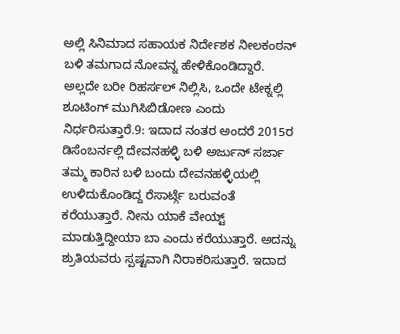ಅಲ್ಲಿ ಸಿನಿಮಾದ ಸಹಾಯಕ ನಿರ್ದೇಶಕ ನೀಲಕಂಠನ್ ಬಳಿ ತಮಗಾದ ನೋವನ್ನ ಹೇಳಿಕೊಂಡಿದ್ದಾರೆ. ಅಲ್ಲದೇ ಬರೀ ರಿಹರ್ಸಲ್ ನಿಲ್ಲಿಸಿ, ಒಂದೇ ಟೇಕ್ನಲ್ಲಿ ಶೂಟಿಂಗ್ ಮುಗಿಸಿಬಿಡೋಣ ಎಂದು ನಿರ್ಧರಿಸುತ್ತಾರೆ.9: ಇದಾದ ನಂತರ ಅಂದರೆ 2015ರ ಡಿಸೆಂಬರ್ನಲ್ಲಿ ದೇವನಹಳ್ಳಿ ಬಳಿ ಅರ್ಜುನ್ ಸರ್ಜಾ ತಮ್ಮ ಕಾರಿನ ಬಳಿ ಬಂದು ದೇವನಹಳ್ಳಿಯಲ್ಲಿ ಉಳಿದುಕೊಂಡಿದ್ದ ರೆಸಾರ್ಟ್ಗೆ ಬರುವಂತೆ ಕರೆಯುತ್ತಾರೆ. ನೀನು ಯಾಕೆ ವೇಯ್ಟ್ ಮಾಡುತ್ತಿದ್ದೀಯಾ ಬಾ ಎಂದು ಕರೆಯುತ್ತಾರೆ. ಅದನ್ನು ಶ್ರುತಿಯವರು ಸ್ಪಷ್ಟವಾಗಿ ನಿರಾಕರಿಸುತ್ತಾರೆ. ಇದಾದ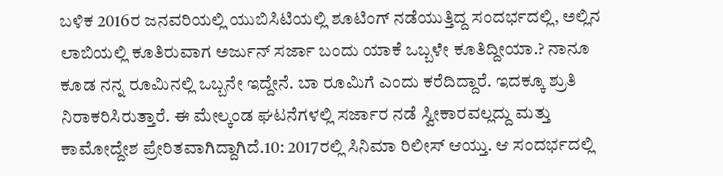ಬಳಿಕ 2016ರ ಜನವರಿಯಲ್ಲಿ ಯುಬಿಸಿಟಿಯಲ್ಲಿ ಶೂಟಿಂಗ್ ನಡೆಯುತ್ತಿದ್ದ ಸಂದರ್ಭದಲ್ಲಿ, ಅಲ್ಲಿನ ಲಾಬಿಯಲ್ಲಿ ಕೂತಿರುವಾಗ ಅರ್ಜುನ್ ಸರ್ಜಾ ಬಂದು ಯಾಕೆ ಒಬ್ಬಳೇ ಕೂತಿದ್ದೀಯಾ.? ನಾನೂ ಕೂಡ ನನ್ನ ರೂಮಿನಲ್ಲಿ ಒಬ್ಬನೇ ಇದ್ದೇನೆ. ಬಾ ರೂಮಿಗೆ ಎಂದು ಕರೆದಿದ್ದಾರೆ. ಇದಕ್ಕೂ ಶ್ರುತಿ ನಿರಾಕರಿಸಿರುತ್ತಾರೆ. ಈ ಮೇಲ್ಕಂಡ ಘಟನೆಗಳಲ್ಲಿ ಸರ್ಜಾರ ನಡೆ ಸ್ವೀಕಾರವಲ್ಲದ್ದು ಮತ್ತು ಕಾಮೋದ್ದೇಶ ಪ್ರೇರಿತವಾಗಿದ್ದಾಗಿದೆ.10: 2017ರಲ್ಲಿ ಸಿನಿಮಾ ರಿಲೀಸ್ ಆಯ್ತು. ಆ ಸಂದರ್ಭದಲ್ಲಿ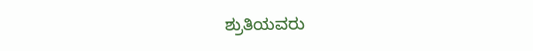ಶ್ರುತಿಯವರು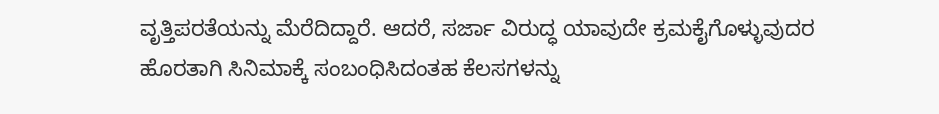ವೃತ್ತಿಪರತೆಯನ್ನು ಮೆರೆದಿದ್ದಾರೆ. ಆದರೆ, ಸರ್ಜಾ ವಿರುದ್ಧ ಯಾವುದೇ ಕ್ರಮಕೈಗೊಳ್ಳುವುದರ ಹೊರತಾಗಿ ಸಿನಿಮಾಕ್ಕೆ ಸಂಬಂಧಿಸಿದಂತಹ ಕೆಲಸಗಳನ್ನು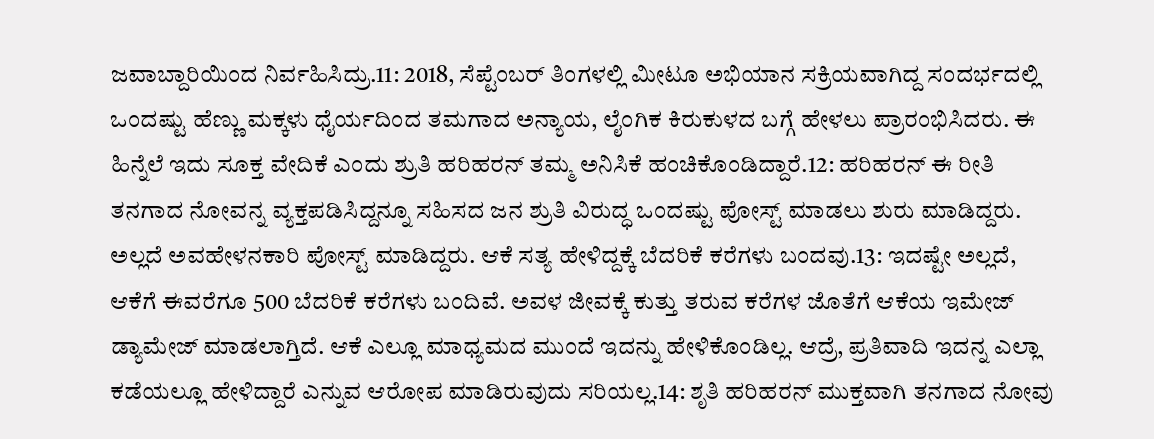ಜವಾಬ್ದಾರಿಯಿಂದ ನಿರ್ವಹಿಸಿದ್ರು.11: 2018, ಸೆಪ್ಟೆಂಬರ್ ತಿಂಗಳಲ್ಲಿ ಮೀಟೂ ಅಭಿಯಾನ ಸಕ್ರಿಯವಾಗಿದ್ದ ಸಂದರ್ಭದಲ್ಲಿ ಒಂದಷ್ಟು ಹೆಣ್ಣು ಮಕ್ಕಳು ಧೈರ್ಯದಿಂದ ತಮಗಾದ ಅನ್ಯಾಯ, ಲೈಂಗಿಕ ಕಿರುಕುಳದ ಬಗ್ಗೆ ಹೇಳಲು ಪ್ರಾರಂಭಿಸಿದರು. ಈ ಹಿನ್ನೆಲೆ ಇದು ಸೂಕ್ತ ವೇದಿಕೆ ಎಂದು ಶ್ರುತಿ ಹರಿಹರನ್ ತಮ್ಮ ಅನಿಸಿಕೆ ಹಂಚಿಕೊಂಡಿದ್ದಾರೆ.12: ಹರಿಹರನ್ ಈ ರೀತಿ ತನಗಾದ ನೋವನ್ನ ವ್ಯಕ್ತಪಡಿಸಿದ್ದನ್ನೂ ಸಹಿಸದ ಜನ ಶ್ರುತಿ ವಿರುದ್ಧ ಒಂದಷ್ಟು ಪೋಸ್ಟ್ ಮಾಡಲು ಶುರು ಮಾಡಿದ್ದರು. ಅಲ್ಲದೆ ಅವಹೇಳನಕಾರಿ ಪೋಸ್ಟ್ ಮಾಡಿದ್ದರು. ಆಕೆ ಸತ್ಯ ಹೇಳಿದ್ದಕ್ಕೆ ಬೆದರಿಕೆ ಕರೆಗಳು ಬಂದವು.13: ಇದಷ್ಟೇ ಅಲ್ಲದೆ, ಆಕೆಗೆ ಈವರೆಗೂ 500 ಬೆದರಿಕೆ ಕರೆಗಳು ಬಂದಿವೆ. ಅವಳ ಜೀವಕ್ಕೆ ಕುತ್ತು ತರುವ ಕರೆಗಳ ಜೊತೆಗೆ ಆಕೆಯ ಇಮೇಜ್ ಡ್ಯಾಮೇಜ್ ಮಾಡಲಾಗ್ತಿದೆ. ಆಕೆ ಎಲ್ಲೂ ಮಾಧ್ಯಮದ ಮುಂದೆ ಇದನ್ನು ಹೇಳಿಕೊಂಡಿಲ್ಲ. ಆದ್ರೆ, ಪ್ರತಿವಾದಿ ಇದನ್ನ ಎಲ್ಲಾ ಕಡೆಯಲ್ಲೂ ಹೇಳಿದ್ದಾರೆ ಎನ್ನುವ ಆರೋಪ ಮಾಡಿರುವುದು ಸರಿಯಲ್ಲ.14: ಶೃತಿ ಹರಿಹರನ್ ಮುಕ್ತವಾಗಿ ತನಗಾದ ನೋವು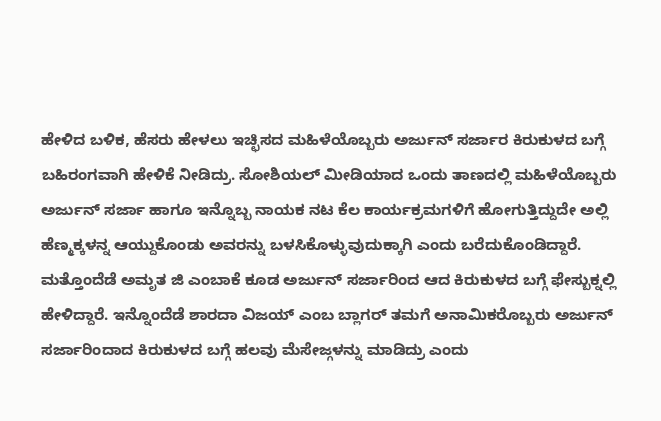ಹೇಳಿದ ಬಳಿಕ, ಹೆಸರು ಹೇಳಲು ಇಚ್ಛಿಸದ ಮಹಿಳೆಯೊಬ್ಬರು ಅರ್ಜುನ್ ಸರ್ಜಾರ ಕಿರುಕುಳದ ಬಗ್ಗೆ ಬಹಿರಂಗವಾಗಿ ಹೇಳಿಕೆ ನೀಡಿದ್ರು. ಸೋಶಿಯಲ್ ಮೀಡಿಯಾದ ಒಂದು ತಾಣದಲ್ಲಿ ಮಹಿಳೆಯೊಬ್ಬರು ಅರ್ಜುನ್ ಸರ್ಜಾ ಹಾಗೂ ಇನ್ನೊಬ್ಬ ನಾಯಕ ನಟ ಕೆಲ ಕಾರ್ಯಕ್ರಮಗಳಿಗೆ ಹೋಗುತ್ತಿದ್ದುದೇ ಅಲ್ಲಿ ಹೆಣ್ಮಕ್ಕಳನ್ನ ಆಯ್ದುಕೊಂಡು ಅವರನ್ನು ಬಳಸಿಕೊಳ್ಳುವುದುಕ್ಕಾಗಿ ಎಂದು ಬರೆದುಕೊಂಡಿದ್ದಾರೆ. ಮತ್ತೊಂದೆಡೆ ಅಮೃತ ಜಿ ಎಂಬಾಕೆ ಕೂಡ ಅರ್ಜುನ್ ಸರ್ಜಾರಿಂದ ಆದ ಕಿರುಕುಳದ ಬಗ್ಗೆ ಫೇಸ್ಬುಕ್ನಲ್ಲಿ ಹೇಳಿದ್ದಾರೆ. ಇನ್ನೊಂದೆಡೆ ಶಾರದಾ ವಿಜಯ್ ಎಂಬ ಬ್ಲಾಗರ್ ತಮಗೆ ಅನಾಮಿಕರೊಬ್ಬರು ಅರ್ಜುನ್ ಸರ್ಜಾರಿಂದಾದ ಕಿರುಕುಳದ ಬಗ್ಗೆ ಹಲವು ಮೆಸೇಜ್ಗಳನ್ನು ಮಾಡಿದ್ರು ಎಂದು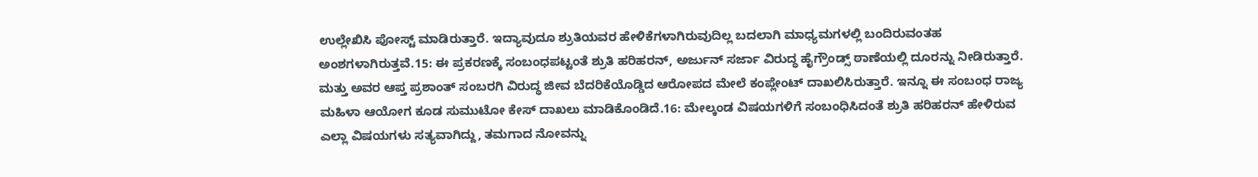ಉಲ್ಲೇಖಿಸಿ ಪೋಸ್ಟ್ ಮಾಡಿರುತ್ತಾರೆ. ಇದ್ಯಾವುದೂ ಶ್ರುತಿಯವರ ಹೇಳಿಕೆಗಳಾಗಿರುವುದಿಲ್ಲ ಬದಲಾಗಿ ಮಾಧ್ಯಮಗಳಲ್ಲಿ ಬಂದಿರುವಂತಹ ಅಂಶಗಳಾಗಿರುತ್ತವೆ.15: ಈ ಪ್ರಕರಣಕ್ಕೆ ಸಂಬಂಧಪಟ್ಟಂತೆ ಶ್ರುತಿ ಹರಿಹರನ್, ಅರ್ಜುನ್ ಸರ್ಜಾ ವಿರುದ್ಧ ಹೈಗ್ರೌಂಡ್ಸ್ ಠಾಣೆಯಲ್ಲಿ ದೂರನ್ನು ನೀಡಿರುತ್ತಾರೆ. ಮತ್ತು ಅವರ ಆಪ್ತ ಪ್ರಶಾಂತ್ ಸಂಬರಗಿ ವಿರುದ್ಧ ಜೀವ ಬೆದರಿಕೆಯೊಡ್ಡಿದ ಆರೋಪದ ಮೇಲೆ ಕಂಪ್ಲೇಂಟ್ ದಾಖಲಿಸಿರುತ್ತಾರೆ. ಇನ್ನೂ ಈ ಸಂಬಂಧ ರಾಜ್ಯ ಮಹಿಳಾ ಆಯೋಗ ಕೂಡ ಸುಮುಟೋ ಕೇಸ್ ದಾಖಲು ಮಾಡಿಕೊಂಡಿದೆ.16: ಮೇಲ್ಕಂಡ ವಿಷಯಗಳಿಗೆ ಸಂಬಂಧಿಸಿದಂತೆ ಶ್ರುತಿ ಹರಿಹರನ್ ಹೇಳಿರುವ ಎಲ್ಲಾ ವಿಷಯಗಳು ಸತ್ಯವಾಗಿದ್ದು, ತಮಗಾದ ನೋವನ್ನು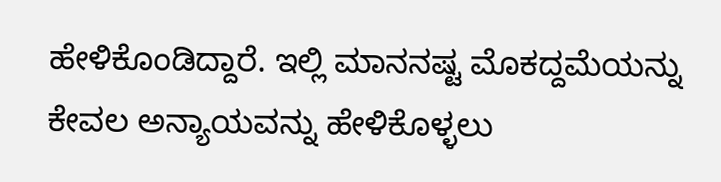ಹೇಳಿಕೊಂಡಿದ್ದಾರೆ. ಇಲ್ಲಿ ಮಾನನಷ್ಟ ಮೊಕದ್ದಮೆಯನ್ನು ಕೇವಲ ಅನ್ಯಾಯವನ್ನು ಹೇಳಿಕೊಳ್ಳಲು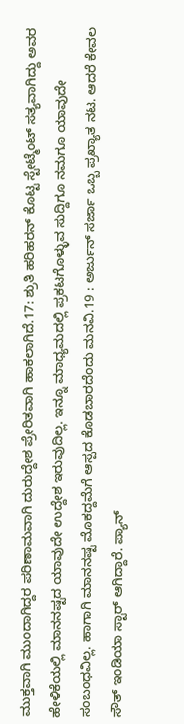ಮುಕ್ತವಾಗಿ ಮುಂದಾಗಿದ್ದರ ಪರಿಣಾಮವಾಗಿ ದುರುದ್ದೇಶ ಪ್ರೇರಿತವಾಗಿ ಹಾಕಲಾಗಿದೆ.17: ಶ್ರುತಿ ಹರಿಹರನ್ ಕೊಟ್ಟ ಸ್ಟೇಟ್ಮೆಂಟ್ ಸತ್ಯವಾಗಿದ್ದು ಅವರ ಹೇಳಿಕೆಯಲ್ಲಿ ಮಾನನಷ್ಟದ ಯಾವುದೇ ಉದ್ದೇಶ ಇರುವುದಿಲ್ಲ. ಇನ್ನೂ ಮಾಧ್ಯಮದಲ್ಲಿ ಪ್ರಕಟಗೊಳ್ಳುವ ಸುದ್ದಿಗೂ ನಮಗೂ ಯಾವುದೇ ಸಂಬಂಧವಿಲ್ಲ. ಹಾಗಾಗಿ ಮಾನನಷ್ಟ ಮೊಕದ್ದಮೆಗೆ ಆಸ್ಪದ ಕೊಡಬಾರದೆಂದು ಮನವಿ.19 : ಅರ್ಜುನ್ ಸರ್ಜಾ ಒಬ್ಬ ಪ್ರಖ್ಯಾತ ನಟ. ಆದರೆ ಕೇವಲ ಸೌತ್ ಇಂಡಿಯಾ ಸ್ಟಾರ್ ಆಗಿದ್ದಾರೆ. ಪ್ಯಾನ್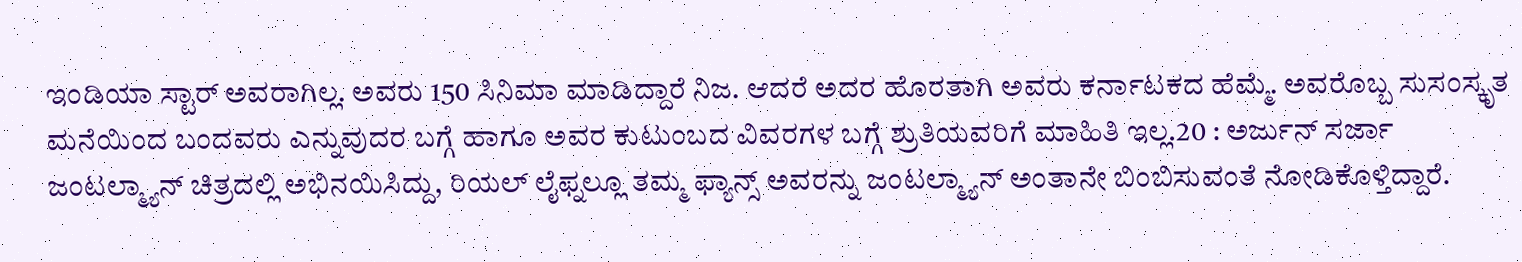ಇಂಡಿಯಾ ಸ್ಟಾರ್ ಅವರಾಗಿಲ್ಲ. ಅವರು 150 ಸಿನಿಮಾ ಮಾಡಿದ್ದಾರೆ ನಿಜ. ಆದರೆ ಅದರ ಹೊರತಾಗಿ ಅವರು ಕರ್ನಾಟಕದ ಹೆಮ್ಮೆ. ಅವರೊಬ್ಬ ಸುಸಂಸ್ಕೃತ ಮನೆಯಿಂದ ಬಂದವರು ಎನ್ನುವುದರ ಬಗ್ಗೆ ಹಾಗೂ ಅವರ ಕುಟುಂಬದ ವಿವರಗಳ ಬಗ್ಗೆ ಶ್ರುತಿಯವರಿಗೆ ಮಾಹಿತಿ ಇಲ್ಲ.20 : ಅರ್ಜುನ್ ಸರ್ಜಾ ಜಂಟಲ್ಮ್ಯಾನ್ ಚಿತ್ರದಲ್ಲಿ ಅಭಿನಯಿಸಿದ್ದು, ರಿಯಲ್ ಲೈಫ್ನಲ್ಲೂ ತಮ್ಮ ಫ್ಯಾನ್ಸ್ ಅವರನ್ನು ಜಂಟಲ್ಮ್ಯಾನ್ ಅಂತಾನೇ ಬಿಂಬಿಸುವಂತೆ ನೋಡಿಕೊಳ್ತಿದ್ದಾರೆ.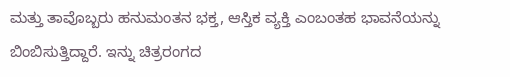ಮತ್ತು ತಾವೊಬ್ಬರು ಹನುಮಂತನ ಭಕ್ತ, ಆಸ್ತಿಕ ವ್ಯಕ್ತಿ ಎಂಬಂತಹ ಭಾವನೆಯನ್ನು ಬಿಂಬಿಸುತ್ತಿದ್ದಾರೆ. ಇನ್ನು ಚಿತ್ರರಂಗದ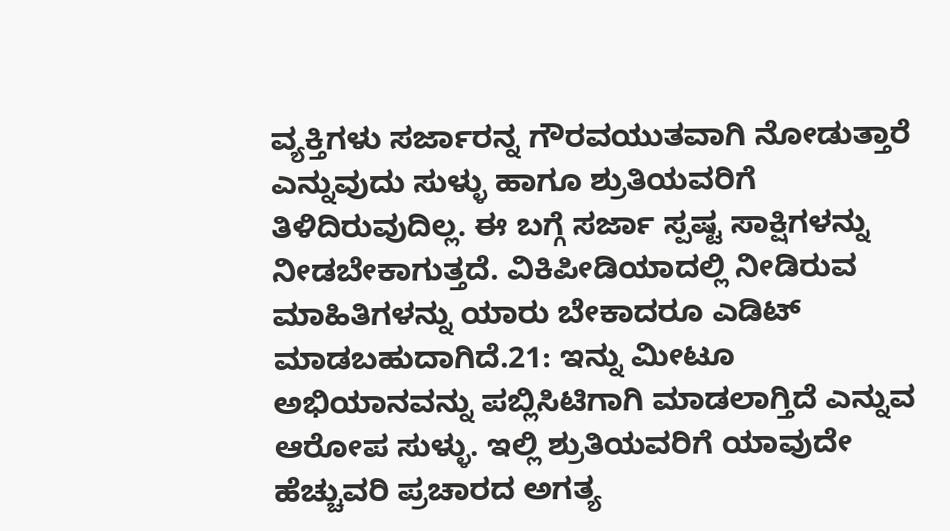ವ್ಯಕ್ತಿಗಳು ಸರ್ಜಾರನ್ನ ಗೌರವಯುತವಾಗಿ ನೋಡುತ್ತಾರೆ ಎನ್ನುವುದು ಸುಳ್ಳು ಹಾಗೂ ಶ್ರುತಿಯವರಿಗೆ ತಿಳಿದಿರುವುದಿಲ್ಲ. ಈ ಬಗ್ಗೆ ಸರ್ಜಾ ಸ್ಪಷ್ಟ ಸಾಕ್ಷಿಗಳನ್ನು ನೀಡಬೇಕಾಗುತ್ತದೆ. ವಿಕಿಪೀಡಿಯಾದಲ್ಲಿ ನೀಡಿರುವ ಮಾಹಿತಿಗಳನ್ನು ಯಾರು ಬೇಕಾದರೂ ಎಡಿಟ್ ಮಾಡಬಹುದಾಗಿದೆ.21: ಇನ್ನು ಮೀಟೂ ಅಭಿಯಾನವನ್ನು ಪಬ್ಲಿಸಿಟಿಗಾಗಿ ಮಾಡಲಾಗ್ತಿದೆ ಎನ್ನುವ ಆರೋಪ ಸುಳ್ಳು. ಇಲ್ಲಿ ಶ್ರುತಿಯವರಿಗೆ ಯಾವುದೇ ಹೆಚ್ಚುವರಿ ಪ್ರಚಾರದ ಅಗತ್ಯ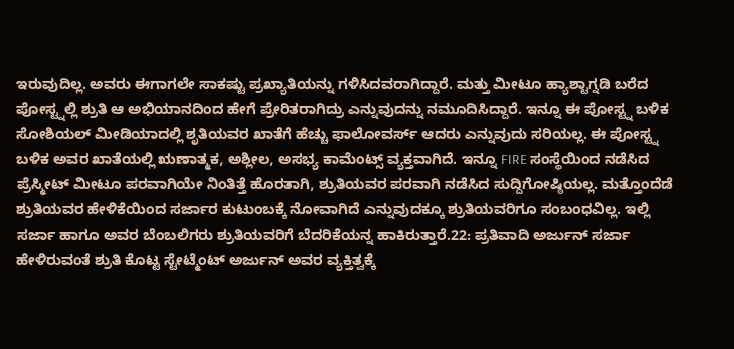ಇರುವುದಿಲ್ಲ. ಅವರು ಈಗಾಗಲೇ ಸಾಕಷ್ಟು ಪ್ರಖ್ಯಾತಿಯನ್ನು ಗಳಿಸಿದವರಾಗಿದ್ದಾರೆ. ಮತ್ತು ಮೀಟೂ ಹ್ಯಾಶ್ಟಾಗ್ನಡಿ ಬರೆದ ಪೋಸ್ಟ್ನಲ್ಲಿ ಶ್ರುತಿ ಆ ಅಭಿಯಾನದಿಂದ ಹೇಗೆ ಪ್ರೇರಿತರಾಗಿದ್ರು ಎನ್ನುವುದನ್ನು ನಮೂದಿಸಿದ್ದಾರೆ. ಇನ್ನೂ ಈ ಪೋಸ್ಟ್ನ ಬಳಿಕ ಸೋಶಿಯಲ್ ಮೀಡಿಯಾದಲ್ಲಿ ಶೃತಿಯವರ ಖಾತೆಗೆ ಹೆಚ್ಚು ಫಾಲೋವರ್ಸ್ ಆದರು ಎನ್ನುವುದು ಸರಿಯಲ್ಲ. ಈ ಪೋಸ್ಟ್ನ ಬಳಿಕ ಅವರ ಖಾತೆಯಲ್ಲಿ ಋಣಾತ್ಮಕ, ಅಶ್ಲೀಲ, ಅಸಭ್ಯ ಕಾಮೆಂಟ್ಸ್ ವ್ಯಕ್ತವಾಗಿದೆ. ಇನ್ನೂ FIRE ಸಂಸ್ಥೆಯಿಂದ ನಡೆಸಿದ ಪ್ರೆಸ್ಮೀಟ್ ಮೀಟೂ ಪರವಾಗಿಯೇ ನಿಂತಿತ್ತೆ ಹೊರತಾಗಿ, ಶ್ರುತಿಯವರ ಪರವಾಗಿ ನಡೆಸಿದ ಸುದ್ದಿಗೋಷ್ಠಿಯಲ್ಲ. ಮತ್ತೊಂದೆಡೆ ಶ್ರುತಿಯವರ ಹೇಳಿಕೆಯಿಂದ ಸರ್ಜಾರ ಕುಟುಂಬಕ್ಕೆ ನೋವಾಗಿದೆ ಎನ್ನುವುದಕ್ಕೂ ಶ್ರುತಿಯವರಿಗೂ ಸಂಬಂಧವಿಲ್ಲ. ಇಲ್ಲಿ ಸರ್ಜಾ ಹಾಗೂ ಅವರ ಬೆಂಬಲಿಗರು ಶ್ರುತಿಯವರಿಗೆ ಬೆದರಿಕೆಯನ್ನ ಹಾಕಿರುತ್ತಾರೆ.22: ಪ್ರತಿವಾದಿ ಅರ್ಜುನ್ ಸರ್ಜಾ ಹೇಳಿರುವಂತೆ ಶ್ರುತಿ ಕೊಟ್ಟ ಸ್ಟೇಟ್ಮೆಂಟ್ ಅರ್ಜುನ್ ಅವರ ವ್ಯಕ್ತಿತ್ವಕ್ಕೆ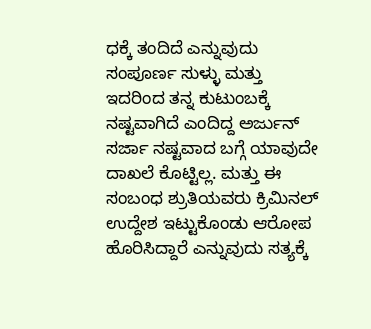ಧಕ್ಕೆ ತಂದಿದೆ ಎನ್ನುವುದು ಸಂಪೂರ್ಣ ಸುಳ್ಳು ಮತ್ತು ಇದರಿಂದ ತನ್ನ ಕುಟುಂಬಕ್ಕೆ ನಷ್ಟವಾಗಿದೆ ಎಂದಿದ್ದ ಅರ್ಜುನ್ ಸರ್ಜಾ ನಷ್ಟವಾದ ಬಗ್ಗೆ ಯಾವುದೇ ದಾಖಲೆ ಕೊಟ್ಟಿಲ್ಲ. ಮತ್ತು ಈ ಸಂಬಂಧ ಶ್ರುತಿಯವರು ಕ್ರಿಮಿನಲ್ ಉದ್ದೇಶ ಇಟ್ಟುಕೊಂಡು ಆರೋಪ ಹೊರಿಸಿದ್ದಾರೆ ಎನ್ನುವುದು ಸತ್ಯಕ್ಕೆ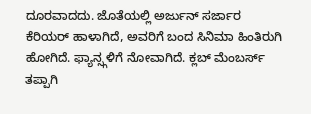ದೂರವಾದದು. ಜೊತೆಯಲ್ಲಿ ಅರ್ಜುನ್ ಸರ್ಜಾರ ಕೆರಿಯರ್ ಹಾಳಾಗಿದೆ, ಅವರಿಗೆ ಬಂದ ಸಿನಿಮಾ ಹಿಂತಿರುಗಿ ಹೋಗಿದೆ. ಫ್ಯಾನ್ಸ್ಗಳಿಗೆ ನೋವಾಗಿದೆ. ಕ್ಲಬ್ ಮೆಂಬರ್ಸ್ ತಪ್ಪಾಗಿ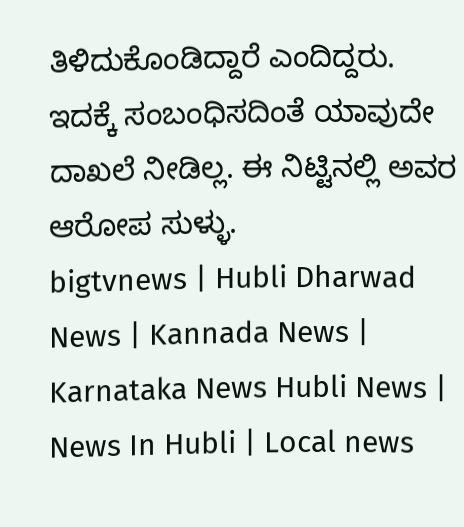ತಿಳಿದುಕೊಂಡಿದ್ದಾರೆ ಎಂದಿದ್ದರು. ಇದಕ್ಕೆ ಸಂಬಂಧಿಸದಿಂತೆ ಯಾವುದೇ ದಾಖಲೆ ನೀಡಿಲ್ಲ. ಈ ನಿಟ್ಟಿನಲ್ಲಿ ಅವರ ಆರೋಪ ಸುಳ್ಳು.
bigtvnews | Hubli Dharwad News | Kannada News | Karnataka News Hubli News | News In Hubli | Local news